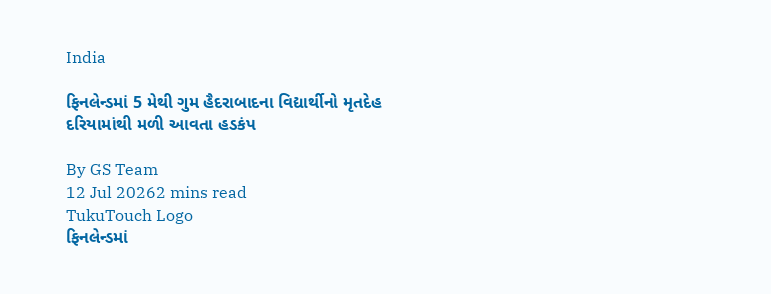India

ફિનલેન્ડમાં 5 મેથી ગુમ હૈદરાબાદના વિદ્યાર્થીનો મૃતદેહ દરિયામાંથી મળી આવતા હડકંપ

By GS Team
12 Jul 20262 mins read
TukuTouch Logo
ફિનલેન્ડમાં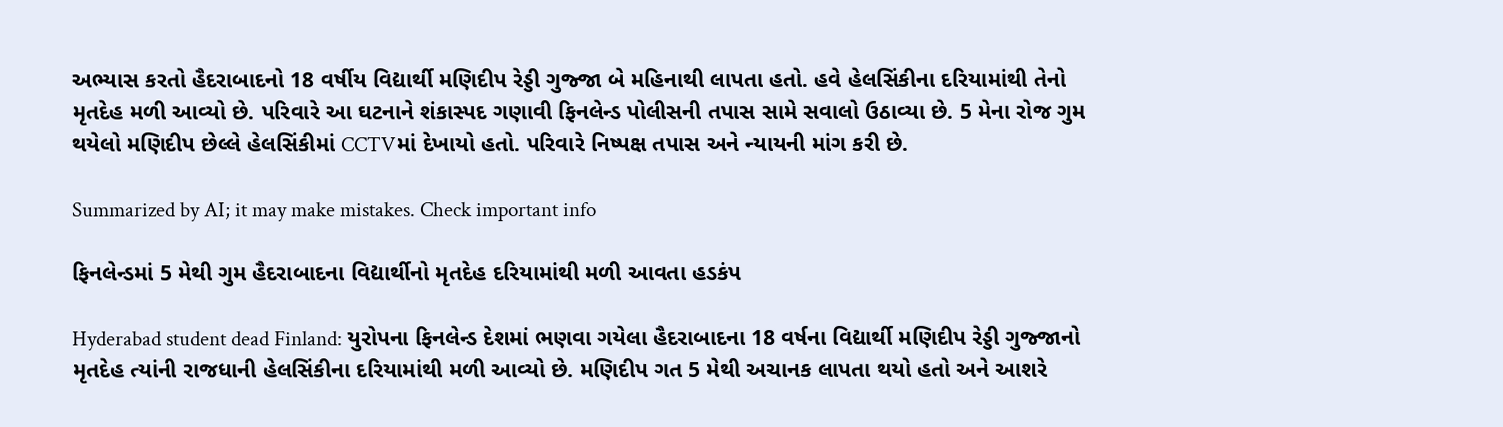અભ્યાસ કરતો હૈદરાબાદનો 18 વર્ષીય વિદ્યાર્થી મણિદીપ રેડ્ડી ગુજ્જા બે મહિનાથી લાપતા હતો. હવે હેલસિંકીના દરિયામાંથી તેનો મૃતદેહ મળી આવ્યો છે. પરિવારે આ ઘટનાને શંકાસ્પદ ગણાવી ફિનલેન્ડ પોલીસની તપાસ સામે સવાલો ઉઠાવ્યા છે. 5 મેના રોજ ગુમ થયેલો મણિદીપ છેલ્લે હેલસિંકીમાં CCTVમાં દેખાયો હતો. પરિવારે નિષ્પક્ષ તપાસ અને ન્યાયની માંગ કરી છે.

Summarized by AI; it may make mistakes. Check important info

ફિનલેન્ડમાં 5 મેથી ગુમ હૈદરાબાદના વિદ્યાર્થીનો મૃતદેહ દરિયામાંથી મળી આવતા હડકંપ

Hyderabad student dead Finland: યુરોપના ફિનલેન્ડ દેશમાં ભણવા ગયેલા હૈદરાબાદના 18 વર્ષના વિદ્યાર્થી મણિદીપ રેડ્ડી ગુજ્જાનો મૃતદેહ ત્યાંની રાજધાની હેલસિંકીના દરિયામાંથી મળી આવ્યો છે. મણિદીપ ગત 5 મેથી અચાનક લાપતા થયો હતો અને આશરે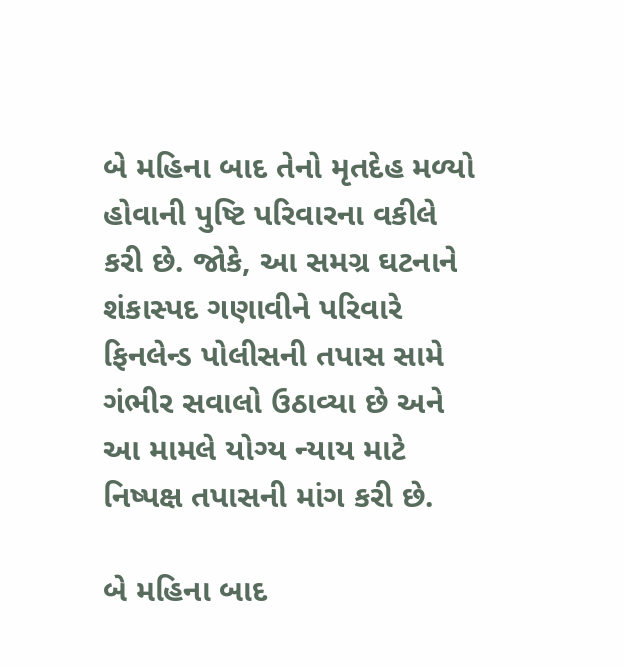બે મહિના બાદ તેનો મૃતદેહ મળ્યો હોવાની પુષ્ટિ પરિવારના વકીલે કરી છે. જોકે, આ સમગ્ર ઘટનાને શંકાસ્પદ ગણાવીને પરિવારે ફિનલેન્ડ પોલીસની તપાસ સામે ગંભીર સવાલો ઉઠાવ્યા છે અને આ મામલે યોગ્ય ન્યાય માટે નિષ્પક્ષ તપાસની માંગ કરી છે.

બે મહિના બાદ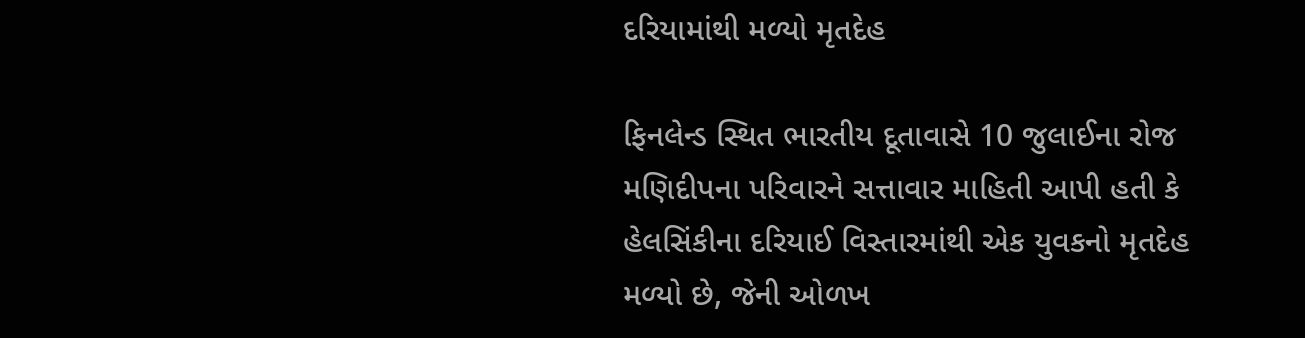દરિયામાંથી મળ્યો મૃતદેહ

ફિનલેન્ડ સ્થિત ભારતીય દૂતાવાસે 10 જુલાઈના રોજ મણિદીપના પરિવારને સત્તાવાર માહિતી આપી હતી કે હેલસિંકીના દરિયાઈ વિસ્તારમાંથી એક યુવકનો મૃતદેહ મળ્યો છે, જેની ઓળખ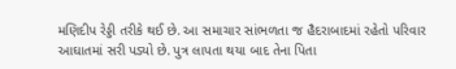મણિદીપ રેડ્ડી તરીકે થઈ છે. આ સમાચાર સાંભળતા જ હૈદરાબાદમાં રહેતો પરિવાર આઘાતમાં સરી પડ્યો છે. પુત્ર લાપતા થયા બાદ તેના પિતા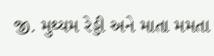જી. મુથ્યમ રેડ્ડી અને માતા મમતા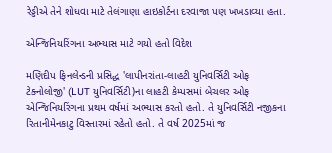રેડ્ડીએ તેને શોધવા માટે તેલંગાણા હાઇકોર્ટના દરવાજા પણ ખખડાવ્યા હતા.

એન્જિનિયરિંગના અભ્યાસ માટે ગયો હતો વિદેશ

મણિદીપ ફિનલેન્ડની પ્રસિદ્ધ 'લાપીનરાંતા-લાહટી યુનિવર્સિટી ઓફ ટેક્નોલોજી' (LUT યુનિવર્સિટી)ના લાહટી કેમ્પસમાં બેચલર ઓફ એન્જિનિયરિંગના પ્રથમ વર્ષમાં અભ્યાસ કરતો હતો. તે યુનિવર્સિટી નજીકના રિતાનીમેનકાટુ વિસ્તારમાં રહેતો હતો. તે વર્ષ 2025માં જ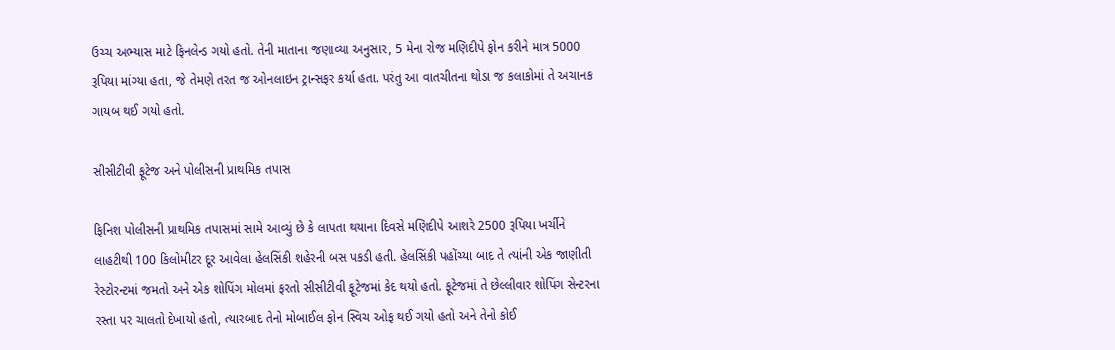ઉચ્ચ અભ્યાસ માટે ફિનલેન્ડ ગયો હતો. તેની માતાના જણાવ્યા અનુસાર, 5 મેના રોજ મણિદીપે ફોન કરીને માત્ર 5000 રૂપિયા માંગ્યા હતા, જે તેમણે તરત જ ઓનલાઇન ટ્રાન્સફર કર્યા હતા. પરંતુ આ વાતચીતના થોડા જ કલાકોમાં તે અચાનક ગાયબ થઈ ગયો હતો.

સીસીટીવી ફૂટેજ અને પોલીસની પ્રાથમિક તપાસ

ફિનિશ પોલીસની પ્રાથમિક તપાસમાં સામે આવ્યું છે કે લાપતા થયાના દિવસે મણિદીપે આશરે 2500 રૂપિયા ખર્ચીને લાહટીથી 100 કિલોમીટર દૂર આવેલા હેલસિંકી શહેરની બસ પકડી હતી. હેલસિંકી પહોંચ્યા બાદ તે ત્યાંની એક જાણીતી રેસ્ટોરન્ટમાં જમતો અને એક શોપિંગ મોલમાં ફરતો સીસીટીવી ફૂટેજમાં કેદ થયો હતો. ફૂટેજમાં તે છેલ્લીવાર શોપિંગ સેન્ટરના રસ્તા પર ચાલતો દેખાયો હતો, ત્યારબાદ તેનો મોબાઈલ ફોન સ્વિચ ઓફ થઈ ગયો હતો અને તેનો કોઈ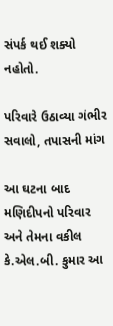સંપર્ક થઈ શક્યો નહોતો.

પરિવારે ઉઠાવ્યા ગંભીર સવાલો, તપાસની માંગ

આ ઘટના બાદ મણિદીપનો પરિવાર અને તેમના વકીલ કે.એલ.બી. કુમાર આ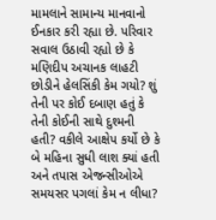મામલાને સામાન્ય માનવાનો ઈનકાર કરી રહ્યા છે. પરિવાર સવાલ ઉઠાવી રહ્યો છે કે મણિદીપ અચાનક લાહટી છોડીને હેલસિંકી કેમ ગયો? શું તેની પર કોઈ દબાણ હતું કે તેની કોઈની સાથે દુશ્મની હતી? વકીલે આક્ષેપ કર્યો છે કે બે મહિના સુધી લાશ ક્યાં હતી અને તપાસ એજન્સીઓએ સમયસર પગલાં કેમ ન લીધા?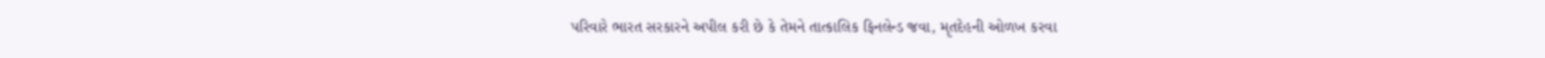પરિવારે ભારત સરકારને અપીલ કરી છે કે તેમને તાત્કાલિક ફિનલેન્ડ જવા, મૃતદેહની ઓળખ કરવા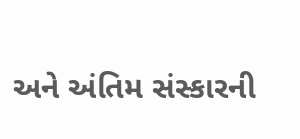અને અંતિમ સંસ્કારની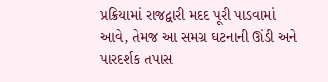પ્રક્રિયામાં રાજદ્વારી મદદ પૂરી પાડવામાં આવે, તેમજ આ સમગ્ર ઘટનાની ઊંડી અને પારદર્શક તપાસ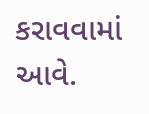કરાવવામાં આવે.